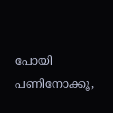പോയി പണിനോക്കൂ,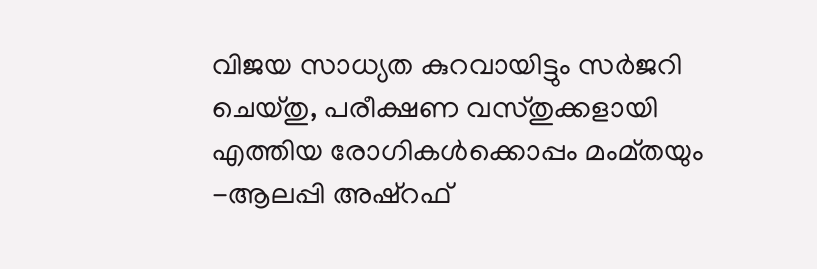വിജയ സാധ്യത കുറവായിട്ടും സർജറി ചെയ്തു, പരീക്ഷണ വസ്തുക്കളായി എത്തിയ രോഗികൾക്കൊപ്പം മംമ്തയും -ആലപ്പി അഷ്റഫ്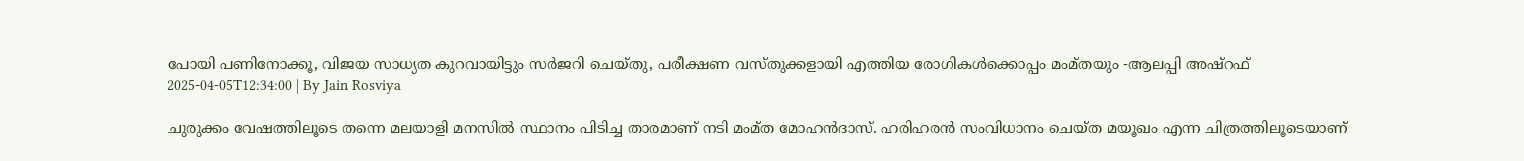പോയി പണിനോക്കൂ, വിജയ സാധ്യത കുറവായിട്ടും സർജറി ചെയ്തു, പരീക്ഷണ വസ്തുക്കളായി എത്തിയ രോഗികൾക്കൊപ്പം മംമ്തയും -ആലപ്പി അഷ്റഫ്
2025-04-05T12:34:00 | By Jain Rosviya

ചുരുക്കം വേഷത്തിലൂടെ തന്നെ മലയാളി മനസിൽ സ്ഥാനം പിടിച്ച താരമാണ് നടി മംമ്ത മോഹൻദാസ്. ഹരിഹരൻ സംവിധാനം ചെയ്ത മയൂഖം എന്ന ചിത്രത്തിലൂടെയാണ്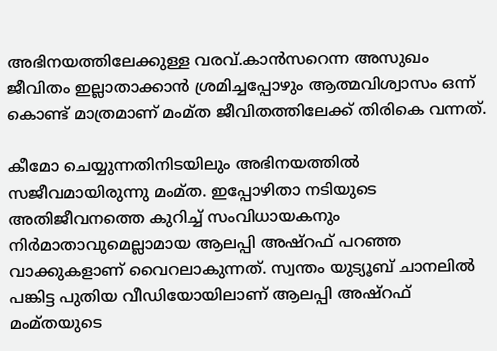അഭിനയത്തിലേക്കുള്ള വരവ്.കാൻസറെന്ന അസുഖം ജീവിതം ഇല്ലാതാക്കാൻ ശ്രമിച്ചപ്പോഴും ആത്മവിശ്വാസം ഒന്ന് കൊണ്ട് മാത്രമാണ് മംമ്ത ജീവിതത്തിലേക്ക് തിരികെ വന്നത്.

കീമോ ചെയ്യുന്നതിനിടയിലും അഭിനയത്തിൽ സജീവമായിരുന്നു മംമ്ത. ഇപ്പോഴിതാ നടിയുടെ അതിജീവനത്തെ കുറിച്ച് സംവിധായകനും നിർമാതാവുമെല്ലാമായ ആലപ്പി അഷ്റഫ് പറഞ്ഞ വാക്കുകളാണ് വൈറലാകുന്നത്. സ്വന്തം യുട്യൂബ് ചാനലിൽ പങ്കിട്ട പുതിയ വീഡിയോയിലാണ് ആലപ്പി അഷ്റഫ് മംമ്തയുടെ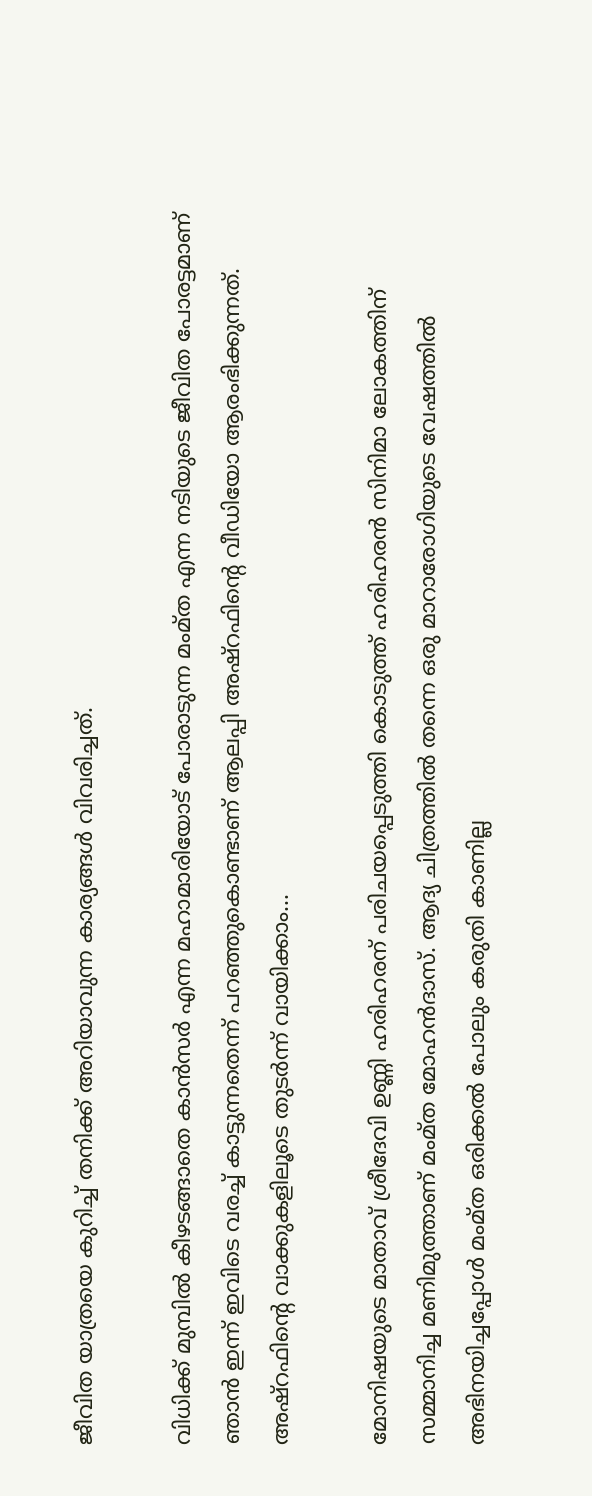ജീവിത യാത്രയെ കുറിച്ച് തനിക്ക് അറിയാവുന്ന കാര്യങ്ങൾ വിവരിച്ചത്.

വിധിക്ക് മുമ്പിൽ കീഴടങ്ങാതെ കാൻസർ എന്ന മഹാമാരിയോട് പോരാടുന്ന മംമ്ത എന്ന നടിയുടെ ജീവിത പോരട്ടമാണ് ഞാൻ ഇന്ന് ഇവിടെ വരച്ച് കാട്ടുന്നതെന്ന് പറഞ്ഞുകൊണ്ടാണ് ആലപ്പി അഷ്റഫിന്റെ വീഡിയോ ആരംഭിക്കുന്നത്. അഷ്റഫിന്റെ വാക്കുകളിലൂടെ തുടർന്ന് വായിക്കാം...

മോനിഷയുടെ മാതാവ് ശ്രീദേവി ഉണ്ണി ഹരിഹരന് പരിചയപ്പെടുത്തി കൊടുത്ത് ഹരിഹരൻ സിനിമാ ലോകത്തിന് സമ്മാനിച്ച മണിമുത്താണ് മംമ്ത മോഹൻദാസ്. ആദ്യ ചിത്രത്തിൽ തന്നെ ഒരു മാറാരോഗിയുടെ വേഷത്തിൽ അഭിനയിച്ചപ്പോൾ മംമ്ത ഒരിക്കൽ പോലും കരുതി കാണില്ല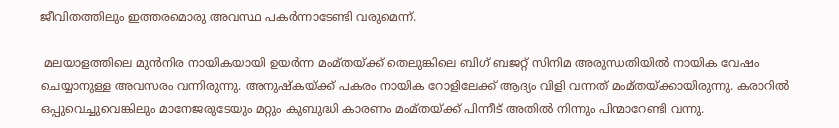ജീവിതത്തിലും ഇത്തരമൊരു അവസ്ഥ പകർന്നാടേണ്ടി വരുമെന്ന്.

 മലയാളത്തിലെ മുൻനിര നായികയായി ഉയർന്ന മംമ്തയ്ക്ക് തെലുങ്കിലെ ബിഗ് ബജറ്റ് സിനിമ അരുന്ധതിയിൽ നായിക വേഷം ചെയ്യാനുള്ള അവസരം വന്നിരുന്നു. അനുഷ്കയ്ക്ക് പകരം നായിക റോളിലേക്ക് ആദ്യം വിളി വന്നത് മംമ്തയ്ക്കായിരുന്നു. കരാറിൽ ഒപ്പുവെച്ചുവെങ്കിലും മാനേജരുടേയും മറ്റും കുബുദ്ധി കാരണം മംമ്തയ്ക്ക് പിന്നീട് അതിൽ നിന്നും പിന്മാറേണ്ടി വന്നു.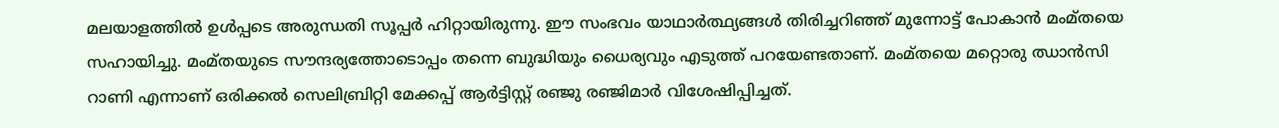മലയാളത്തിൽ ഉൾപ്പടെ അരുന്ധതി സൂപ്പർ ഹിറ്റായിരുന്നു. ഈ സംഭവം യാഥാർത്ഥ്യങ്ങൾ തിരിച്ചറിഞ്ഞ് മുന്നോട്ട് പോകാൻ മംമ്തയെ സഹായിച്ചു. മംമ്തയുടെ സൗന്ദര്യത്തോടൊപ്പം തന്നെ ബുദ്ധിയും ധൈര്യവും എടുത്ത് പറയേണ്ടതാണ്. മംമ്തയെ മറ്റൊരു ഝാൻസി റാണി എന്നാണ് ഒരിക്കൽ സെലിബ്രിറ്റി മേക്കപ്പ് ആർട്ടിസ്റ്റ് രഞ്ജു രഞ്ജിമാർ വിശേഷിപ്പിച്ചത്.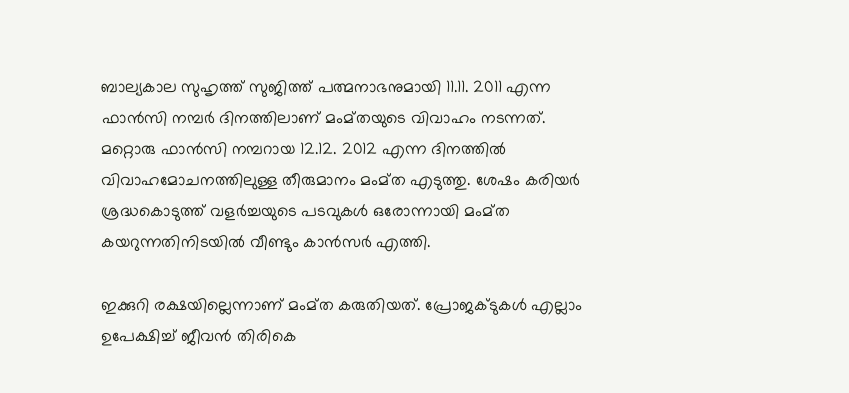ബാല്യകാല സുഹൃത്ത് സുജിത്ത് പത്മനാഭനുമായി 11.11. 2011 എന്ന ഫാൻസി നമ്പർ ദിനത്തിലാണ് മംമ്തയുടെ വിവാഹം നടന്നത്. മറ്റൊരു ഫാൻസി നമ്പറായ 12.12. 2012 എന്ന ദിനത്തിൽ വിവാഹമോചനത്തിലുള്ള തീരുമാനം മംമ്ത എടുത്തു. ശേഷം കരിയർ ശ്രദ്ധകൊടുത്ത് വളർച്ചയുടെ പടവുകൾ ഒരോന്നായി മംമ്ത കയറുന്നതിനിടയിൽ വീണ്ടും കാൻസർ എത്തി.

ഇക്കുറി രക്ഷയില്ലെന്നാണ് മംമ്ത കരുതിയത്. പ്രോജക്ടുകൾ എല്ലാം ഉപേക്ഷിച്ച് ജീവൻ തിരികെ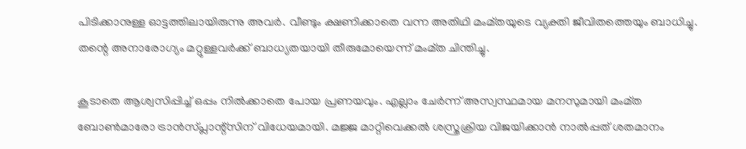പിടിക്കാനുള്ള ഓട്ടത്തിലായിരുന്നു അവർ. വീണ്ടും ക്ഷണിക്കാതെ വന്ന അതിഥി മംമ്തയുടെ വ്യക്തി ജീവിതത്തെയും ബാധിച്ചു. തന്റെ അനാരോഗ്യം മറ്റുള്ളവർക്ക് ബാധ്യതയായി തീരുമോയെന്ന് മംമ്ത ചിന്തിച്ചു.

കൂടാതെ ആശ്വസിപ്പിച്ച് ഒപ്പം നിൽക്കാതെ പോയ പ്രണയവും. എല്ലാം ചേർന്ന് അസ്വസ്ഥമായ മനസുമായി മംമ്ത ബോൺമാരോ ട്രാൻസ്പ്ലാന്റ്സിന് വിധേയമായി. മജ്ജ മാറ്റിവെക്കൽ ശസ്ത്രക്രിയ വിജയിക്കാൻ നാൽപ്പത് ശതമാനം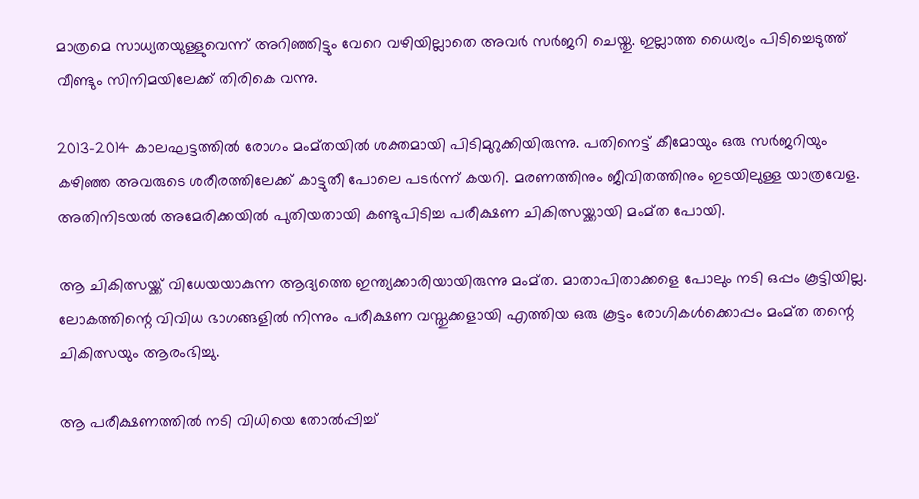മാത്രമെ സാധ്യതയുള്ളുവെന്ന് അറിഞ്ഞിട്ടും വേറെ വഴിയില്ലാതെ അവർ സർജറി ചെയ്തു. ഇല്ലാത്ത ധൈര്യം പിടിച്ചെടുത്ത് വീണ്ടും സിനിമയിലേക്ക് തിരികെ വന്നു.

2013-2014 കാലഘട്ടത്തിൽ രോഗം മംമ്തയിൽ ശക്തമായി പിടിമുറുക്കിയിരുന്നു. പതിനെട്ട് കീമോയും ഒരു സർജറിയും കഴിഞ്ഞ അവരുടെ ശരീരത്തിലേക്ക് കാട്ടുതീ പോലെ പടർന്ന് കയറി. മരണത്തിനും ജീവിതത്തിനും ഇടയിലുള്ള യാത്രവേള. അതിനിടയൽ അമേരിക്കയിൽ പുതിയതായി കണ്ടുപിടിച്ച പരീക്ഷണ ചികിത്സയ്ക്കായി മംമ്ത പോയി.

ആ ചികിത്സയ്ക്ക് വിധേയയാകുന്ന ആദ്യത്തെ ഇന്ത്യക്കാരിയായിരുന്നു മംമ്ത. മാതാപിതാക്കളെ പോലും നടി ഒപ്പം കൂട്ടിയില്ല. ലോകത്തിന്റെ വിവിധ ഭാഗങ്ങളിൽ നിന്നും പരീക്ഷണ വസ്തുക്കളായി എത്തിയ ഒരു കൂട്ടം രോഗികൾക്കൊപ്പം മംമ്ത തന്റെ ചികിത്സയും ആരംഭിച്ചു.

ആ പരീക്ഷണത്തിൽ നടി വിധിയെ തോൽപ്പിച്ച്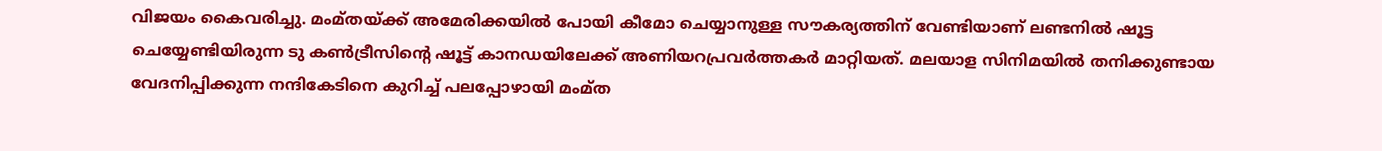വിജയം കൈവരിച്ചു. മംമ്തയ്ക്ക് അമേരിക്കയിൽ പോയി കീമോ ചെയ്യാനുള്ള സൗകര്യത്തിന് വേണ്ടിയാണ് ലണ്ടനിൽ ഷൂട്ട ചെയ്യേണ്ടിയിരുന്ന ടു കൺട്രീസിന്റെ ഷൂട്ട് കാനഡയിലേക്ക് അണിയറപ്രവർത്തകർ മാറ്റിയത്. മലയാള സിനിമയിൽ തനിക്കുണ്ടായ വേദനിപ്പിക്കുന്ന നന്ദികേടിനെ കുറിച്ച് പലപ്പോഴായി മംമ്ത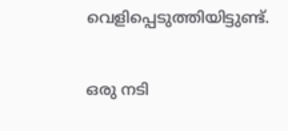വെളിപ്പെടുത്തിയിട്ടുണ്ട്.

ഒരു നടി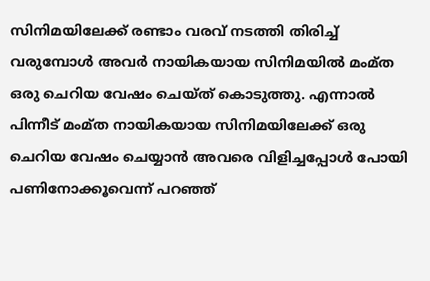സിനിമയിലേക്ക് രണ്ടാം വരവ് നടത്തി തിരിച്ച് വരുമ്പോൾ അവർ‌ നായികയായ സിനിമയിൽ മംമ്ത ഒരു ചെറിയ വേഷം ചെയ്ത് കൊടുത്തു. എന്നാൽ പിന്നീട് മംമ്ത നായികയായ സിനിമയിലേക്ക് ഒരു ചെറിയ വേഷം ചെയ്യാൻ അവരെ വിളിച്ചപ്പോൾ പോയി പണിനോക്കൂവെന്ന് പറഞ്ഞ്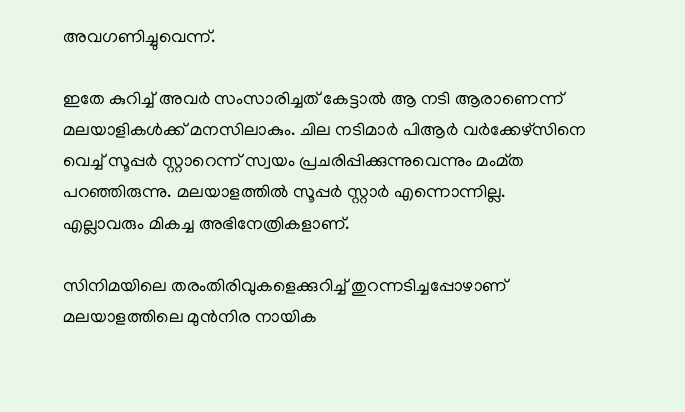അവഗണിച്ചുവെന്ന്.

ഇതേ കുറിച്ച് അവർ സംസാരിച്ചത് കേട്ടാൽ ആ നടി ആരാണെന്ന് മലയാളികൾക്ക് മനസിലാകും. ചില നടിമാർ പിആർ വർക്കേഴ്സിനെ വെച്ച് സൂപ്പർ സ്റ്റാറെന്ന് സ്വയം പ്രചരിപ്പിക്കുന്നുവെന്നും മംമ്ത പറഞ്ഞിരുന്നു. മലയാളത്തിൽ സൂപ്പർ സ്റ്റാർ എന്നൊന്നില്ല. എല്ലാവരും മികച്ച അഭിനേത്രികളാണ്.

സിനിമയിലെ തരംതിരിവുകളെക്കുറിച്ച് തുറന്നടിച്ചപ്പോഴാണ് മലയാളത്തിലെ മുൻനിര നായിക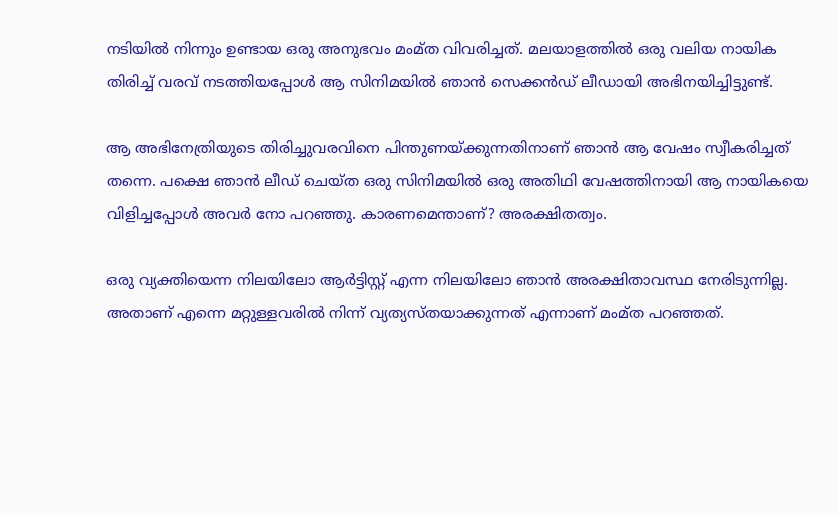നടിയിൽ നിന്നും ഉണ്ടായ ഒരു അനുഭവം മംമ്ത വിവരിച്ചത്. മലയാളത്തിൽ ഒരു വലിയ നായിക തിരിച്ച് വരവ് നടത്തിയപ്പോൾ ആ സിനിമയിൽ ഞാൻ സെക്കൻഡ് ലീഡായി അഭിനയിച്ചിട്ടുണ്ട്.

ആ അഭിനേത്രിയുടെ തിരിച്ചുവരവിനെ പിന്തുണയ്ക്കുന്നതിനാണ് ഞാൻ ആ വേഷം സ്വീകരിച്ചത് തന്നെ. പക്ഷെ ഞാൻ ലീഡ് ചെയ്ത ഒരു സിനിമയിൽ ഒരു അതിഥി വേഷത്തിനായി ആ നായികയെ വിളിച്ചപ്പോൾ അവർ നോ പറഞ്ഞു. കാരണമെന്താണ്? അരക്ഷിതത്വം.

ഒരു വ്യക്തിയെന്ന നിലയിലോ ആർട്ടിസ്റ്റ് എന്ന നിലയിലോ ഞാൻ അരക്ഷിതാവസ്ഥ നേരിടുന്നില്ല. അതാണ് എന്നെ മറ്റുള്ളവരിൽ നിന്ന് വ്യത്യസ്തയാക്കുന്നത് എന്നാണ് മംമ്ത പറഞ്ഞത്.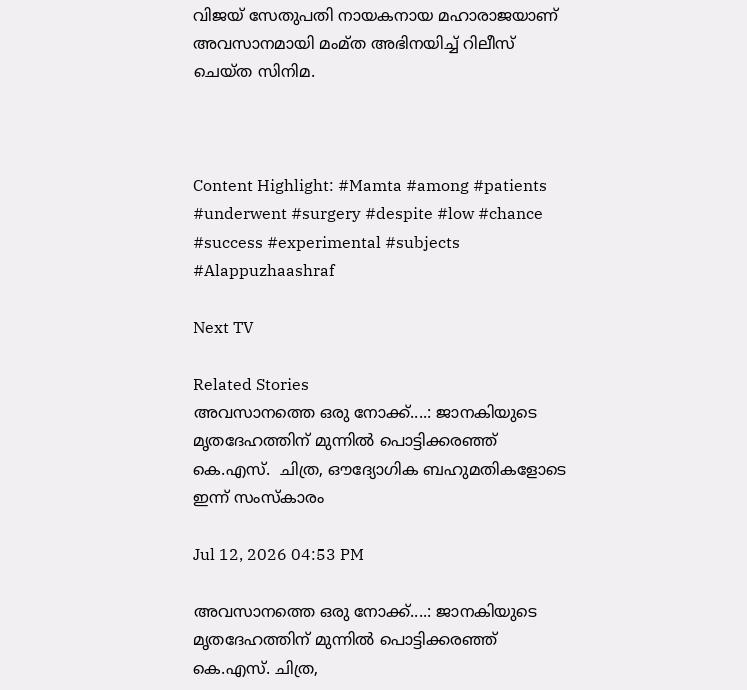വിജയ് സേതുപതി നായകനായ മഹാരാജയാണ് അവസാനമായി മംമ്ത അഭിനയിച്ച് റിലീസ് ചെയ്ത സിനിമ.



Content Highlight: #Mamta #among #patients #underwent #surgery #despite #low #chance #success #experimental #subjects #Alappuzhaashraf

Next TV

Related Stories
അവസാനത്തെ ഒരു നോക്ക്....: ജാനകിയുടെ മൃതദേഹത്തിന് മുന്നിൽ പൊട്ടിക്കരഞ്ഞ് കെ.എസ്.  ചിത്ര, ഔദ്യോഗിക ബഹുമതികളോടെ ഇന്ന് സംസ്കാരം

Jul 12, 2026 04:53 PM

അവസാനത്തെ ഒരു നോക്ക്....: ജാനകിയുടെ മൃതദേഹത്തിന് മുന്നിൽ പൊട്ടിക്കരഞ്ഞ് കെ.എസ്. ചിത്ര,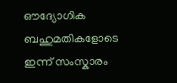ഔദ്യോഗിക ബഹുമതികളോടെ ഇന്ന് സംസ്കാരം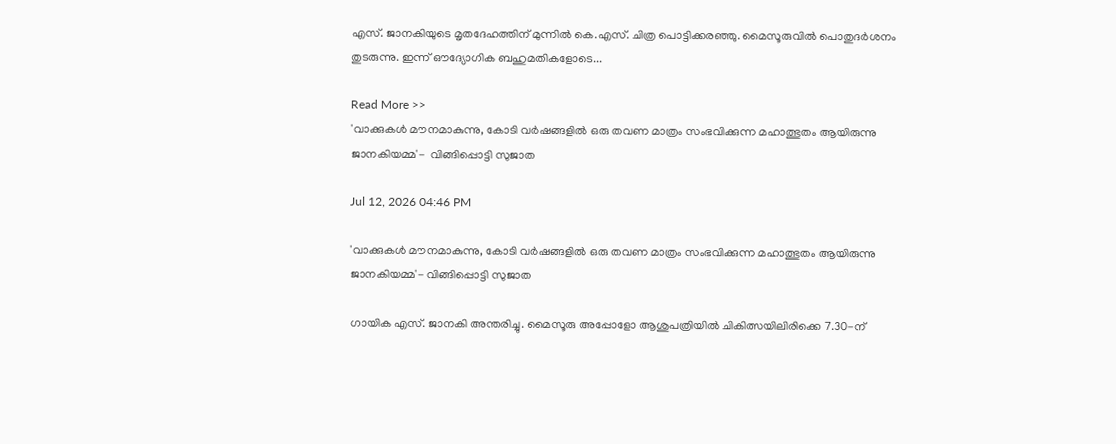എസ്. ജാനകിയുടെ മൃതദേഹത്തിന് മുന്നിൽ കെ.എസ്. ചിത്ര പൊട്ടിക്കരഞ്ഞു. മൈസൂരുവിൽ പൊതുദർശനം തുടരുന്നു. ഇന്ന് ഔദ്യോഗിക ബഹുമതികളോടെ...

Read More >>
'വാക്കുകൾ മൗനമാകുന്നു, കോടി വർഷങ്ങളിൽ ഒരു തവണ മാത്രം സംഭവിക്കുന്ന മഹാത്ഭുതം ആയിരുന്നു ജാനകിയമ്മ'-  വിങ്ങിപ്പൊട്ടി സുജാത

Jul 12, 2026 04:46 PM

'വാക്കുകൾ മൗനമാകുന്നു, കോടി വർഷങ്ങളിൽ ഒരു തവണ മാത്രം സംഭവിക്കുന്ന മഹാത്ഭുതം ആയിരുന്നു ജാനകിയമ്മ'- വിങ്ങിപ്പൊട്ടി സുജാത

ഗായിക എസ്. ജാനകി അന്തരിച്ചു. മൈസൂരു അപ്പോളോ ആശുപത്രിയിൽ ചികിത്സയിലിരിക്കെ 7.30-ന്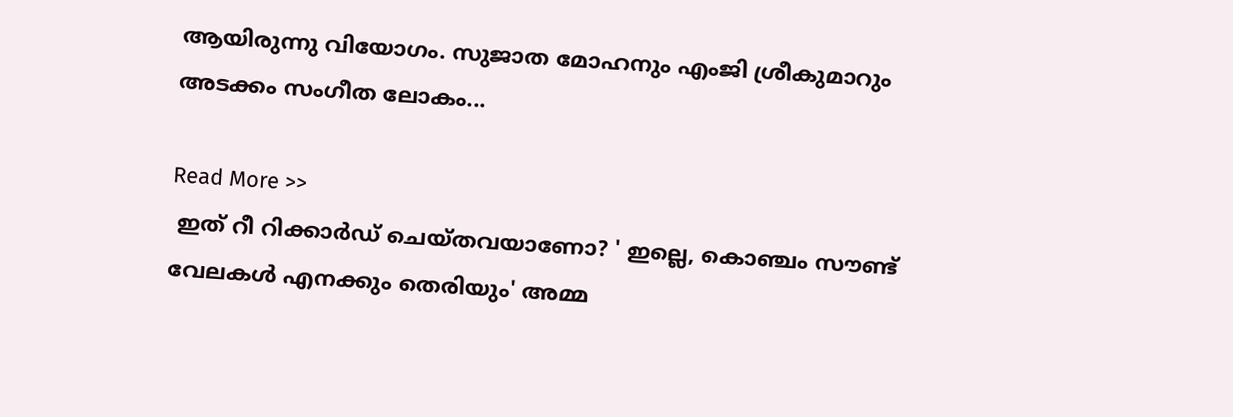ആയിരുന്നു വിയോഗം. സുജാത മോഹനും എംജി ശ്രീകുമാറും അടക്കം സംഗീത ലോകം...

Read More >>
 ഇത് റീ റിക്കാർഡ് ചെയ്തവയാണോ? ' ഇല്ലെ, കൊഞ്ചം സൗണ്ട് വേലകൾ എനക്കും തെരിയും' അമ്മ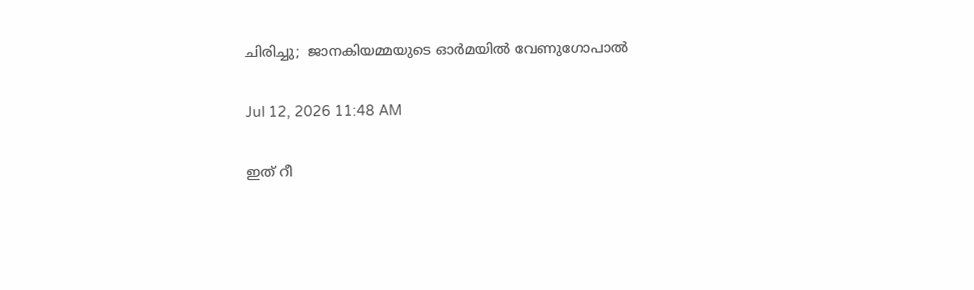ചിരിച്ചു;  ജാനകിയമ്മയുടെ ഓർമയിൽ വേണുഗോപാൽ

Jul 12, 2026 11:48 AM

ഇത് റീ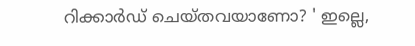റിക്കാർഡ് ചെയ്തവയാണോ? ' ഇല്ലെ,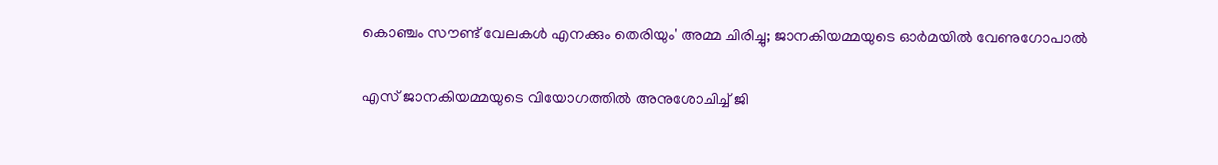കൊഞ്ചം സൗണ്ട് വേലകൾ എനക്കും തെരിയും' അമ്മ ചിരിച്ചു; ജാനകിയമ്മയുടെ ഓർമയിൽ വേണുഗോപാൽ

എസ് ജാനകിയമ്മയുടെ വിയോഗത്തിൽ അനുശോചിച്ച് ജി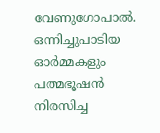വേണുഗോപാൽ. ഒന്നിച്ചുപാടിയ ഓർമ്മകളും പത്മഭൂഷൻ നിരസിച്ച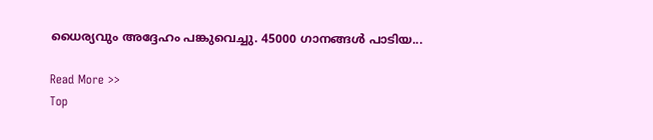ധൈര്യവും അദ്ദേഹം പങ്കുവെച്ചു. 45000 ഗാനങ്ങൾ പാടിയ...

Read More >>
Top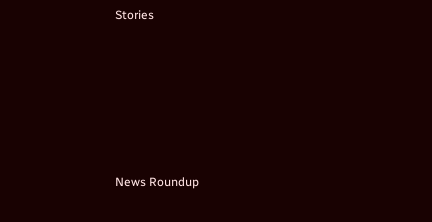Stories










News Roundup